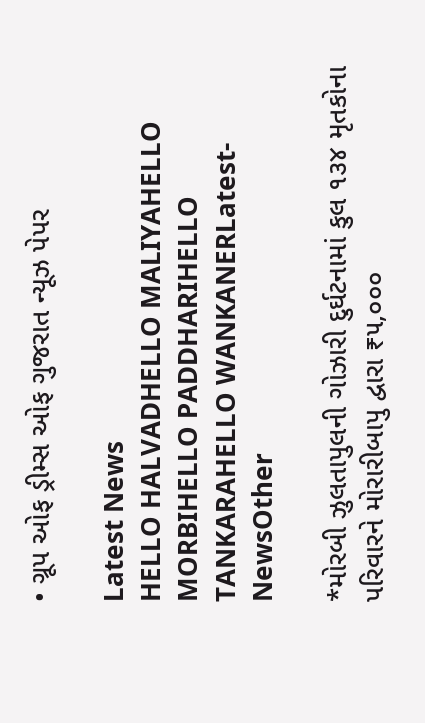• ગ્રૂપ ઓફ ડ્રીમ્સ ઓફ ગુજરાત ન્યૂઝ પેપર

Latest News
HELLO HALVADHELLO MALIYAHELLO MORBIHELLO PADDHARIHELLO TANKARAHELLO WANKANERLatest-NewsOther

*મોરબી ઝુલતાપુલની ગોઝારી દુર્ઘટનામાં કુલ ૧૩૪ મૃતકોના પરિવારને મોરારીબાપુ દ્વારા ₹૫,૦૦૦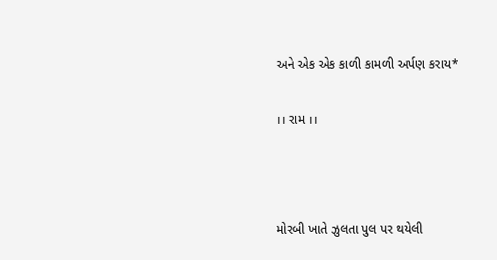અને એક એક કાળી કામળી અર્પણ કરાય*

।। રામ ।।



મોરબી ખાતે ઝુલતા પુલ પર થયેલી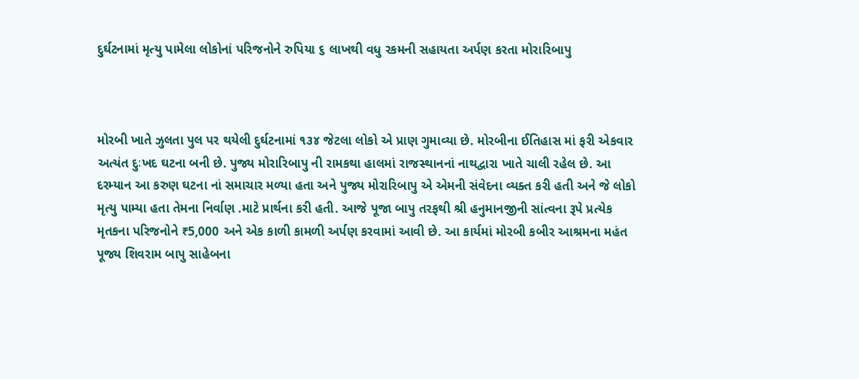દુર્ઘટનામાં મૃત્યુ પામેલા લોકોનાં પરિજનોને રુપિયા ૬ લાખથી વધુ રકમની સહાયતા અર્પણ કરતા મોરારિબાપુ



મોરબી ખાતે ઝુલતા પુલ પર થયેલી દુર્ઘટનામાં ૧૩૪ જેટલા લોકો એ પ્રાણ ગુમાવ્યા છે. મોરબીના ઈતિહાસ માં ફરી એકવાર અત્યંત દુઃખદ ઘટના બની છે. પુજ્ય મોરારિબાપુ ની રામકથા હાલમાં રાજસ્થાનનાં નાથદ્વારા ખાતે ચાલી રહેલ છે. આ દરમ્યાન આ કરુણ ઘટના નાં સમાચાર મળ્યા હતા અને પુજ્ય મોરારિબાપુ એ એમની સંવેદના વ્યક્ત કરી હતી અને જે લોકો મૃત્યુ પામ્યા હતા તેમના નિર્વાણ .માટે પ્રાર્થના કરી હતી. આજે પૂજા બાપુ તરફથી શ્રી હનુમાનજીની સાંત્વના રૂપે પ્રત્યેક મૃતકના પરિજનોને ₹5,000 અને એક કાળી કામળી અર્પણ કરવામાં આવી છે. આ કાર્યમાં મોરબી કબીર આશ્રમના મહંત પૂજ્ય શિવરામ બાપુ સાહેબના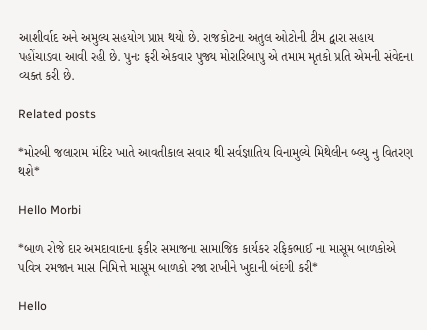આશીર્વાદ અને અમુલ્ય સહયોગ પ્રાપ્ત થયો છે. રાજકોટના અતુલ ઓટોની ટીમ દ્વારા સહાય પહોંચાડવા આવી રહી છે. પુનઃ ફરી એકવાર પુજ્ય મોરારિબાપુ એ તમામ મૃતકો પ્રતિ એમની સંવેદના વ્યક્ત કરી છે.

Related posts

*મોરબી જલારામ મંદિર ખાતે આવતીકાલ સવાર થી સર્વજ્ઞાતિય વિનામુલ્યે મિથેલીન બ્લ્યુ નુ વિતરણ થશે*

Hello Morbi

*બાળ રોજે દાર અમદાવાદના ફકીર સમાજના સામાજિક કાર્યકર રફિકભાઈ ના માસૂમ બાળકોએ પવિત્ર રમજાન માસ નિમિત્તે માસૂમ બાળકો રજા રાખીને ખુદાની બંદગી કરી*

Hello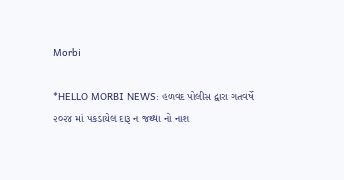Morbi

*HELLO MORBI NEWS: હળવદ પોલીસ દ્વારા ગતવર્ષે ૨૦૨૪ માં પકડાયેલ દારૂ ન જથ્થા નો નાશ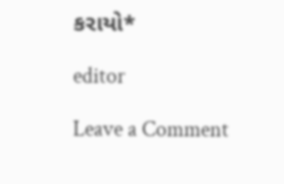કરાયો*

editor

Leave a Comment